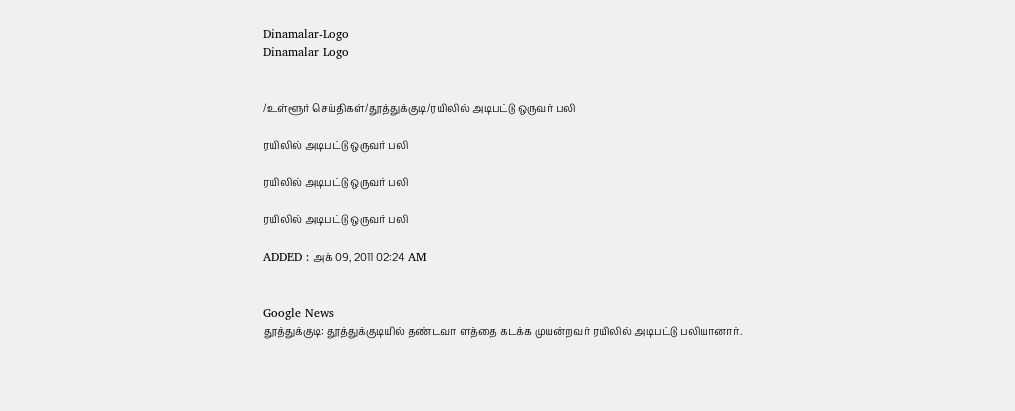Dinamalar-Logo
Dinamalar Logo


/உள்ளூர் செய்திகள்/தூத்துக்குடி/ரயிலில் அடிபட்டு ஒருவர் பலி

ரயிலில் அடிபட்டு ஒருவர் பலி

ரயிலில் அடிபட்டு ஒருவர் பலி

ரயிலில் அடிபட்டு ஒருவர் பலி

ADDED : அக் 09, 2011 02:24 AM


Google News
தூத்துக்குடி: தூத்துக்குடியில் தண்டவா ளத்தை கடக்க முயன்றவர் ரயிலில் அடிபட்டு பலியானார்.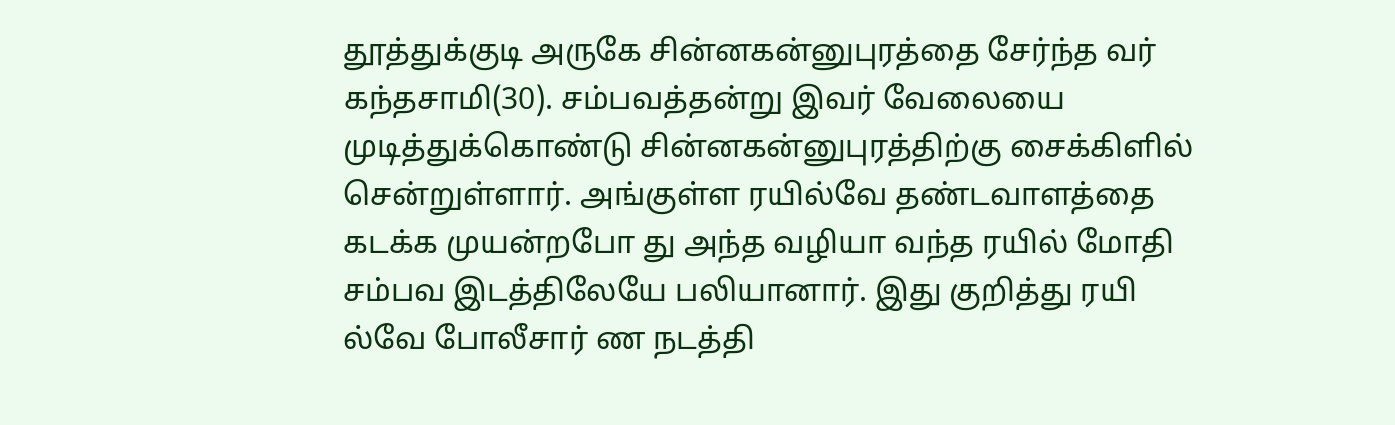தூத்துக்குடி அருகே சின்னகன்னுபுரத்தை சேர்ந்த வர் கந்தசாமி(30). சம்பவத்தன்று இவர் வேலையை முடித்துக்கொண்டு சின்னகன்னுபுரத்திற்கு சைக்கிளில் சென்றுள்ளார். அங்குள்ள ரயில்வே தண்டவாளத்தை கடக்க முயன்றபோ து அந்த வழியா வந்த ரயில் மோதி சம்பவ இடத்திலேயே பலியானார். இது குறித்து ரயி ல்வே போலீசார் ண நடத்தி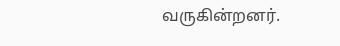வருகின்றனர்.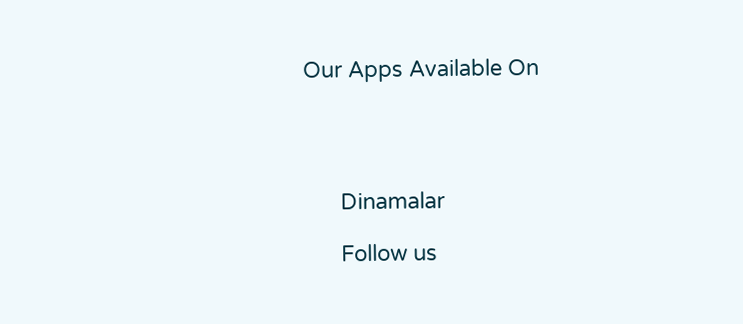Our Apps Available On




      Dinamalar

      Follow us